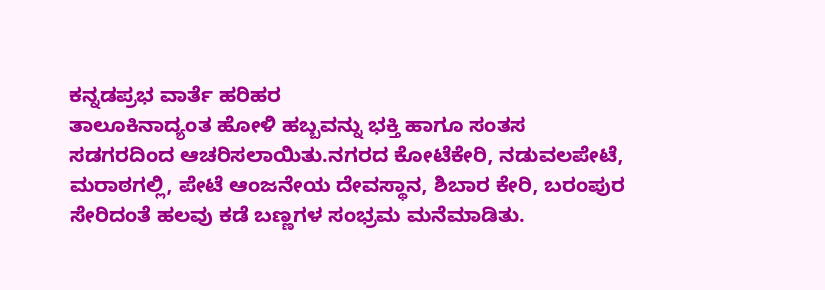ಕನ್ನಡಪ್ರಭ ವಾರ್ತೆ ಹರಿಹರ
ತಾಲೂಕಿನಾದ್ಯಂತ ಹೋಳಿ ಹಬ್ಬವನ್ನು ಭಕ್ತಿ ಹಾಗೂ ಸಂತಸ ಸಡಗರದಿಂದ ಆಚರಿಸಲಾಯಿತು.ನಗರದ ಕೋಟೆಕೇರಿ, ನಡುವಲಪೇಟೆ, ಮರಾಠಗಲ್ಲಿ, ಪೇಟೆ ಆಂಜನೇಯ ದೇವಸ್ಥಾನ, ಶಿಬಾರ ಕೇರಿ, ಬರಂಪುರ ಸೇರಿದಂತೆ ಹಲವು ಕಡೆ ಬಣ್ಣಗಳ ಸಂಭ್ರಮ ಮನೆಮಾಡಿತು.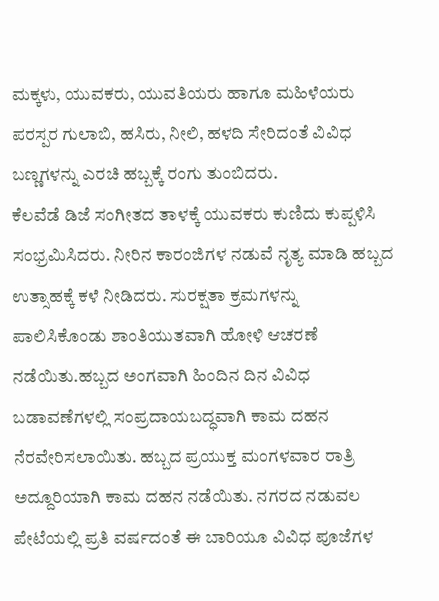ಮಕ್ಕಳು, ಯುವಕರು, ಯುವತಿಯರು ಹಾಗೂ ಮಹಿಳೆಯರು ಪರಸ್ಪರ ಗುಲಾಬಿ, ಹಸಿರು, ನೀಲಿ, ಹಳದಿ ಸೇರಿದಂತೆ ವಿವಿಧ ಬಣ್ಣಗಳನ್ನು ಎರಚಿ ಹಬ್ಬಕ್ಕೆ ರಂಗು ತುಂಬಿದರು.
ಕೆಲವೆಡೆ ಡಿಜೆ ಸಂಗೀತದ ತಾಳಕ್ಕೆ ಯುವಕರು ಕುಣಿದು ಕುಪ್ಪಳಿಸಿ ಸಂಭ್ರಮಿಸಿದರು. ನೀರಿನ ಕಾರಂಜಿಗಳ ನಡುವೆ ನೃತ್ಯ ಮಾಡಿ ಹಬ್ಬದ ಉತ್ಸಾಹಕ್ಕೆ ಕಳೆ ನೀಡಿದರು. ಸುರಕ್ಷತಾ ಕ್ರಮಗಳನ್ನು ಪಾಲಿಸಿಕೊಂಡು ಶಾಂತಿಯುತವಾಗಿ ಹೋಳಿ ಆಚರಣೆ ನಡೆಯಿತು.ಹಬ್ಬದ ಅಂಗವಾಗಿ ಹಿಂದಿನ ದಿನ ವಿವಿಧ ಬಡಾವಣೆಗಳಲ್ಲಿ ಸಂಪ್ರದಾಯಬದ್ಧವಾಗಿ ಕಾಮ ದಹನ ನೆರವೇರಿಸಲಾಯಿತು. ಹಬ್ಬದ ಪ್ರಯುಕ್ತ ಮಂಗಳವಾರ ರಾತ್ರಿ ಅದ್ದೂರಿಯಾಗಿ ಕಾಮ ದಹನ ನಡೆಯಿತು. ನಗರದ ನಡುವಲ ಪೇಟೆಯಲ್ಲಿ ಪ್ರತಿ ವರ್ಷದಂತೆ ಈ ಬಾರಿಯೂ ವಿವಿಧ ಪೂಜೆಗಳ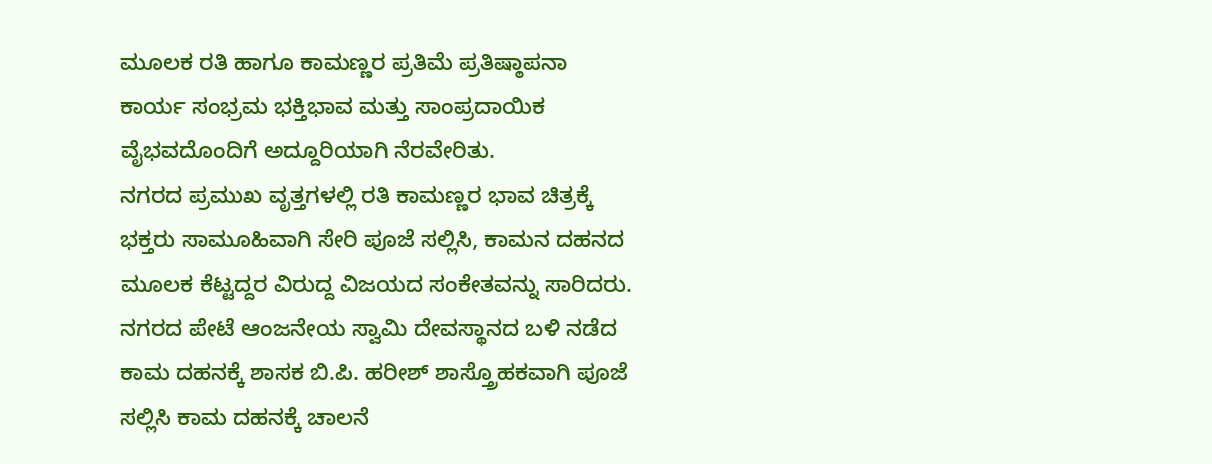ಮೂಲಕ ರತಿ ಹಾಗೂ ಕಾಮಣ್ಣರ ಪ್ರತಿಮೆ ಪ್ರತಿಷ್ಠಾಪನಾ ಕಾರ್ಯ ಸಂಭ್ರಮ ಭಕ್ತಿಭಾವ ಮತ್ತು ಸಾಂಪ್ರದಾಯಿಕ ವೈಭವದೊಂದಿಗೆ ಅದ್ದೂರಿಯಾಗಿ ನೆರವೇರಿತು.
ನಗರದ ಪ್ರಮುಖ ವೃತ್ತಗಳಲ್ಲಿ ರತಿ ಕಾಮಣ್ಣರ ಭಾವ ಚಿತ್ರಕ್ಕೆ ಭಕ್ತರು ಸಾಮೂಹಿವಾಗಿ ಸೇರಿ ಪೂಜೆ ಸಲ್ಲಿಸಿ, ಕಾಮನ ದಹನದ ಮೂಲಕ ಕೆಟ್ಟದ್ದರ ವಿರುದ್ದ ವಿಜಯದ ಸಂಕೇತವನ್ನು ಸಾರಿದರು.
ನಗರದ ಪೇಟೆ ಆಂಜನೇಯ ಸ್ವಾಮಿ ದೇವಸ್ಥಾನದ ಬಳಿ ನಡೆದ ಕಾಮ ದಹನಕ್ಕೆ ಶಾಸಕ ಬಿ.ಪಿ. ಹರೀಶ್ ಶಾಸ್ತ್ರೊಹಕವಾಗಿ ಪೂಜೆ ಸಲ್ಲಿಸಿ ಕಾಮ ದಹನಕ್ಕೆ ಚಾಲನೆ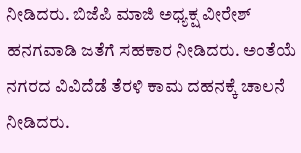ನೀಡಿದರು. ಬಿಜೆಪಿ ಮಾಜಿ ಅಧ್ಯಕ್ಷ ವೀರೇಶ್ ಹನಗವಾಡಿ ಜತೆಗೆ ಸಹಕಾರ ನೀಡಿದರು. ಅಂತೆಯೆ ನಗರದ ವಿವಿದೆಡೆ ತೆರಳಿ ಕಾಮ ದಹನಕ್ಕೆ ಚಾಲನೆ ನೀಡಿದರು.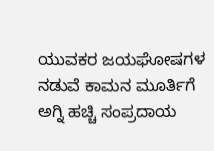ಯುವಕರ ಜಯಘೋಷಗಳ ನಡುವೆ ಕಾಮನ ಮೂರ್ತಿಗೆ ಅಗ್ನಿ ಹಚ್ಚಿ ಸಂಪ್ರದಾಯ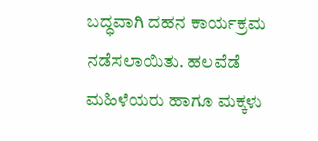ಬದ್ಧವಾಗಿ ದಹನ ಕಾರ್ಯಕ್ರಮ ನಡೆಸಲಾಯಿತು. ಹಲವೆಡೆ ಮಹಿಳೆಯರು ಹಾಗೂ ಮಕ್ಕಳು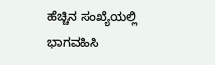ಹೆಚ್ಚಿನ ಸಂಖ್ಯೆಯಲ್ಲಿ ಭಾಗವಹಿಸಿ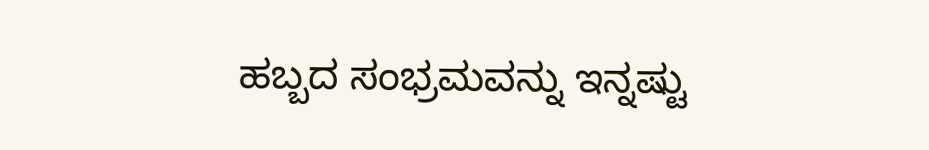ಹಬ್ಬದ ಸಂಭ್ರಮವನ್ನು ಇನ್ನಷ್ಟು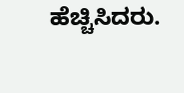ಹೆಚ್ಚಿಸಿದರು.